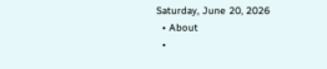Saturday, June 20, 2026
  • About
  •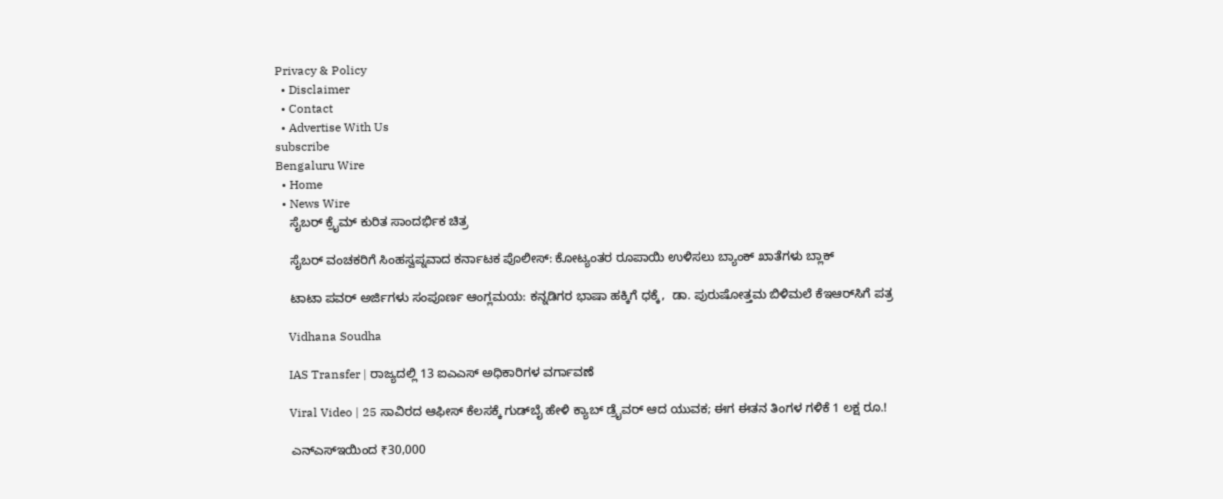Privacy & Policy
  • Disclaimer
  • Contact
  • Advertise With Us
subscribe
Bengaluru Wire
  • Home
  • News Wire
    ಸೈಬರ್ ಕ್ರೈಮ್ ಕುರಿತ ಸಾಂದರ್ಭಿಕ ಚಿತ್ರ

    ಸೈಬರ್ ವಂಚಕರಿಗೆ ಸಿಂಹಸ್ವಪ್ನವಾದ ಕರ್ನಾಟಕ ಪೊಲೀಸ್: ಕೋಟ್ಯಂತರ ರೂಪಾಯಿ ಉಳಿಸಲು ಬ್ಯಾಂಕ್ ಖಾತೆಗಳು ಬ್ಲಾಕ್

    ಟಾಟಾ ಪವರ್ ಅರ್ಜಿಗಳು ಸಂಪೂರ್ಣ ಆಂಗ್ಲಮಯ: ಕನ್ನಡಿಗರ ಭಾಷಾ ಹಕ್ಕಿಗೆ ಧಕ್ಕೆ,  ಡಾ. ಪುರುಷೋತ್ತಮ ಬಿಳಿಮಲೆ ಕೆಇಆರ್‌ಸಿಗೆ ಪತ್ರ

    Vidhana Soudha

    IAS Transfer | ರಾಜ್ಯದಲ್ಲಿ 13 ಐಎಎಸ್ ಅಧಿಕಾರಿಗಳ ವರ್ಗಾವಣೆ

    Viral Video | 25 ಸಾವಿರದ ಆಫೀಸ್ ಕೆಲಸಕ್ಕೆ ಗುಡ್‌ಬೈ ಹೇಳಿ ಕ್ಯಾಬ್ ಡ್ರೈವರ್ ಆದ ಯುವಕ; ಈಗ ಈತನ ತಿಂಗಳ ಗಳಿಕೆ 1 ಲಕ್ಷ ರೂ.!

    ಎನ್‌ಎಸ್‌ಇಯಿಂದ ₹30,000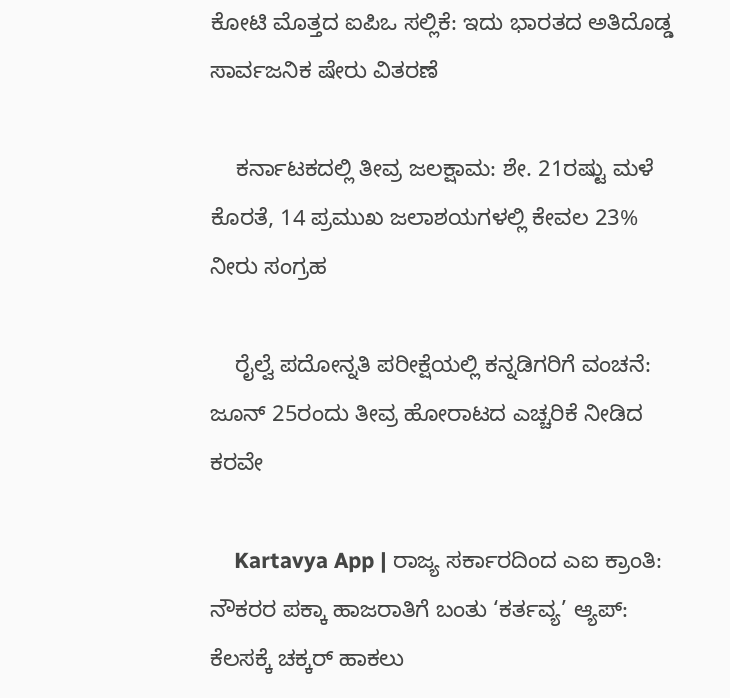ಕೋಟಿ ಮೊತ್ತದ ಐಪಿಒ ಸಲ್ಲಿಕೆ: ಇದು ಭಾರತದ ಅತಿದೊಡ್ಡ ಸಾರ್ವಜನಿಕ ಷೇರು ವಿತರಣೆ

    ಕರ್ನಾಟಕದಲ್ಲಿ ತೀವ್ರ ಜಲಕ್ಷಾಮ: ಶೇ. 21ರಷ್ಟು ಮಳೆ ಕೊರತೆ, 14 ಪ್ರಮುಖ ಜಲಾಶಯಗಳಲ್ಲಿ ಕೇವಲ 23% ನೀರು ಸಂಗ್ರಹ

    ರೈಲ್ವೆ ಪದೋನ್ನತಿ ಪರೀಕ್ಷೆಯಲ್ಲಿ ಕನ್ನಡಿಗರಿಗೆ ವಂಚನೆ: ಜೂನ್ 25ರಂದು ತೀವ್ರ ಹೋರಾಟದ ಎಚ್ಚರಿಕೆ ನೀಡಿದ ಕರವೇ

    Kartavya App | ರಾಜ್ಯ ಸರ್ಕಾರದಿಂದ ಎಐ ಕ್ರಾಂತಿ: ನೌಕರರ ಪಕ್ಕಾ ಹಾಜರಾತಿಗೆ ಬಂತು ‘ಕರ್ತವ್ಯ’ ಆ್ಯಪ್: ಕೆಲಸಕ್ಕೆ ಚಕ್ಕರ್ ಹಾಕಲು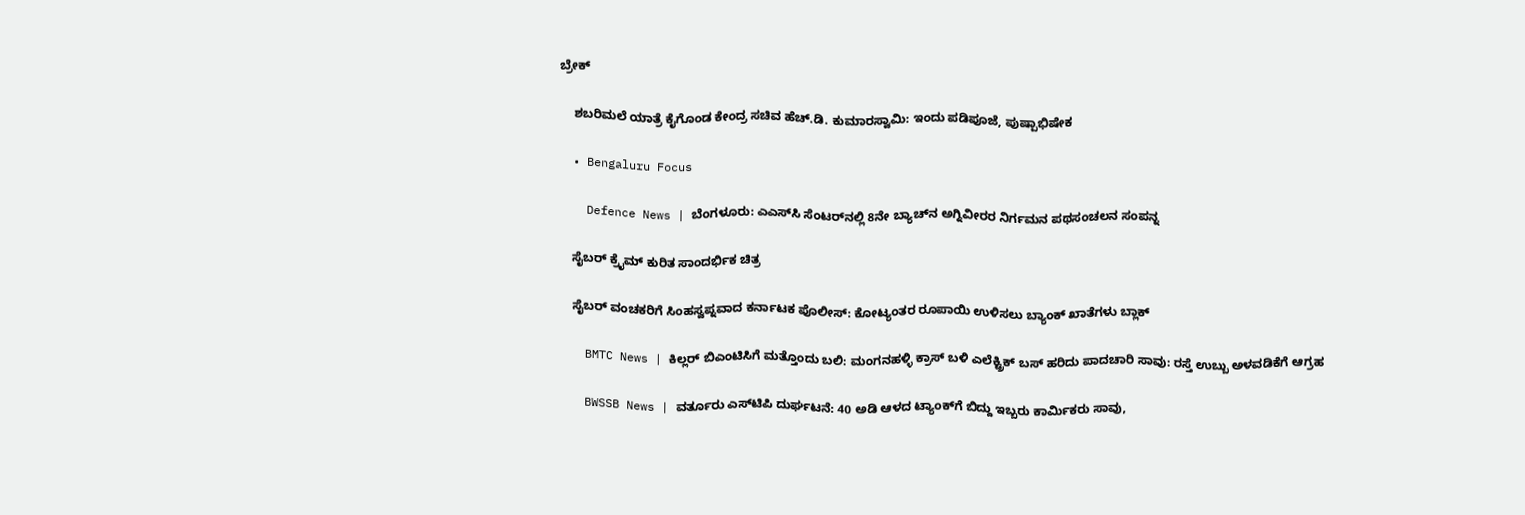ಬ್ರೇಕ್

    ಶಬರಿಮಲೆ ಯಾತ್ರೆ ಕೈಗೊಂಡ ಕೇಂದ್ರ ಸಚಿವ ಹೆಚ್.ಡಿ. ಕುಮಾರಸ್ವಾಮಿ: ಇಂದು ಪಡಿಪೂಜೆ, ಪುಷ್ಪಾಭಿಷೇಕ

  • Bengaluru Focus

    Defence News | ಬೆಂಗಳೂರು: ಎಎಸ್‌ಸಿ ಸೆಂಟರ್‌ನಲ್ಲಿ 8ನೇ ಬ್ಯಾಚ್‌ನ ಅಗ್ನಿವೀರರ ನಿರ್ಗಮನ ಪಥಸಂಚಲನ ಸಂಪನ್ನ

    ಸೈಬರ್ ಕ್ರೈಮ್ ಕುರಿತ ಸಾಂದರ್ಭಿಕ ಚಿತ್ರ

    ಸೈಬರ್ ವಂಚಕರಿಗೆ ಸಿಂಹಸ್ವಪ್ನವಾದ ಕರ್ನಾಟಕ ಪೊಲೀಸ್: ಕೋಟ್ಯಂತರ ರೂಪಾಯಿ ಉಳಿಸಲು ಬ್ಯಾಂಕ್ ಖಾತೆಗಳು ಬ್ಲಾಕ್

    BMTC News | ಕಿಲ್ಲರ್ ಬಿಎಂಟಿಸಿಗೆ ಮತ್ತೊಂದು ಬಲಿ: ಮಂಗನಹಳ್ಳಿ ಕ್ರಾಸ್ ಬಳಿ ಎಲೆಕ್ಟ್ರಿಕ್ ಬಸ್ ಹರಿದು ಪಾದಚಾರಿ ಸಾವು: ರಸ್ತೆ ಉಬ್ಬು ಅಳವಡಿಕೆಗೆ ಆಗ್ರಹ

    BWSSB News | ವರ್ತೂರು ಎಸ್‌ಟಿಪಿ ದುರ್ಘಟನೆ: 40 ಅಡಿ ಆಳದ ಟ್ಯಾಂಕ್‌ಗೆ ಬಿದ್ದು ಇಬ್ಬರು ಕಾರ್ಮಿಕರು ಸಾವು,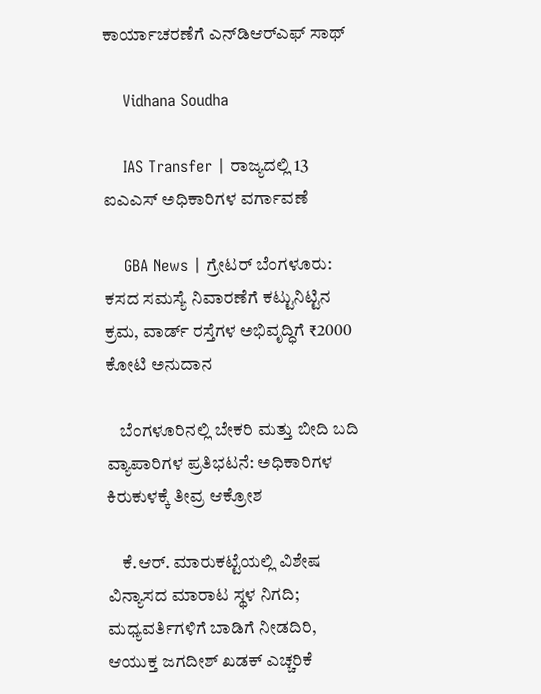ಕಾರ್ಯಾಚರಣೆಗೆ ಎನ್‌ಡಿಆರ್‌ಎಫ್ ಸಾಥ್

    Vidhana Soudha

    IAS Transfer | ರಾಜ್ಯದಲ್ಲಿ 13 ಐಎಎಸ್ ಅಧಿಕಾರಿಗಳ ವರ್ಗಾವಣೆ

    GBA News | ಗ್ರೇಟರ್ ಬೆಂಗಳೂರು: ಕಸದ ಸಮಸ್ಯೆ ನಿವಾರಣೆಗೆ ಕಟ್ಟುನಿಟ್ಟಿನ ಕ್ರಮ, ವಾರ್ಡ್ ರಸ್ತೆಗಳ ಅಭಿವೃದ್ಧಿಗೆ ₹2000 ಕೋಟಿ ಅನುದಾನ

    ಬೆಂಗಳೂರಿನಲ್ಲಿ ಬೇಕರಿ ಮತ್ತು ಬೀದಿ ಬದಿ ವ್ಯಾಪಾರಿಗಳ ಪ್ರತಿಭಟನೆ: ಅಧಿಕಾರಿಗಳ ಕಿರುಕುಳಕ್ಕೆ ತೀವ್ರ ಆಕ್ರೋಶ

    ಕೆ.ಆರ್. ಮಾರುಕಟ್ಟೆಯಲ್ಲಿ ವಿಶೇಷ ವಿನ್ಯಾಸದ ಮಾರಾಟ ಸ್ಥಳ ನಿಗದಿ; ಮಧ್ಯವರ್ತಿಗಳಿಗೆ ಬಾಡಿಗೆ ನೀಡದಿರಿ, ಆಯುಕ್ತ ಜಗದೀಶ್ ಖಡಕ್ ಎಚ್ಚರಿಕೆ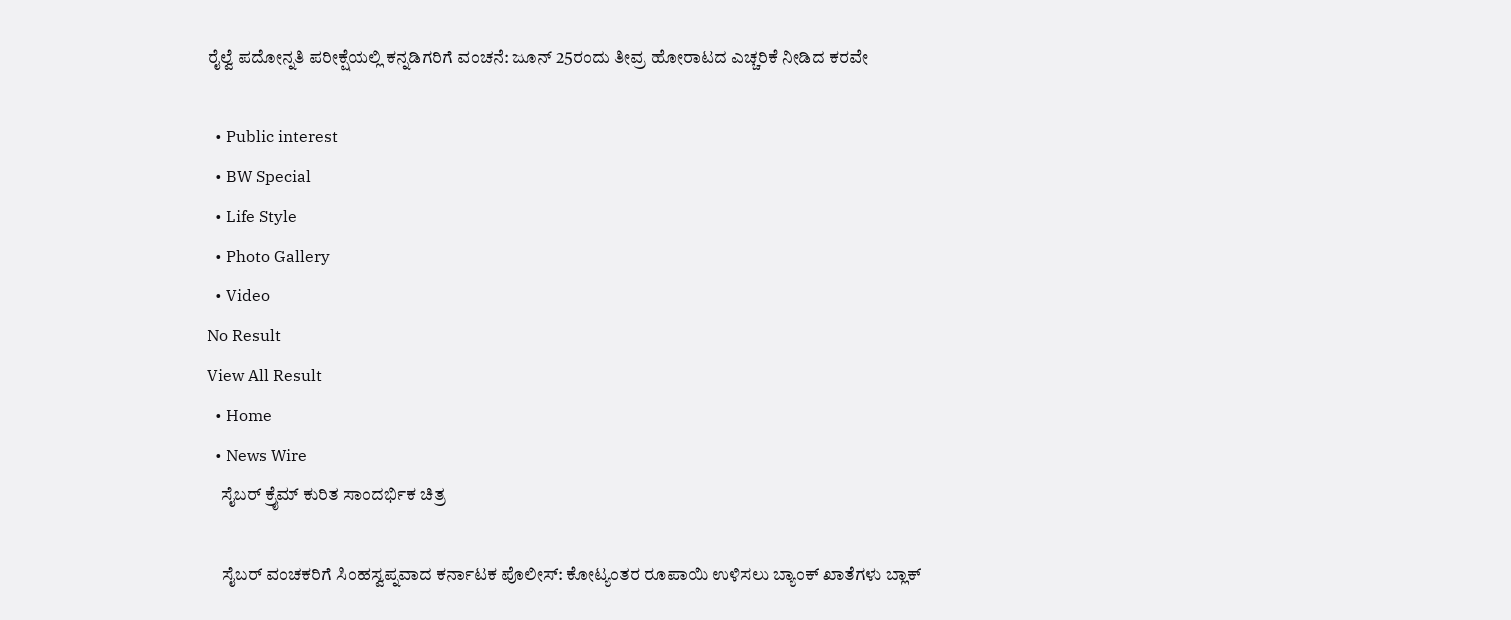ರೈಲ್ವೆ ಪದೋನ್ನತಿ ಪರೀಕ್ಷೆಯಲ್ಲಿ ಕನ್ನಡಿಗರಿಗೆ ವಂಚನೆ: ಜೂನ್ 25ರಂದು ತೀವ್ರ ಹೋರಾಟದ ಎಚ್ಚರಿಕೆ ನೀಡಿದ ಕರವೇ

  • Public interest
  • BW Special
  • Life Style
  • Photo Gallery
  • Video
No Result
View All Result
  • Home
  • News Wire
    ಸೈಬರ್ ಕ್ರೈಮ್ ಕುರಿತ ಸಾಂದರ್ಭಿಕ ಚಿತ್ರ

    ಸೈಬರ್ ವಂಚಕರಿಗೆ ಸಿಂಹಸ್ವಪ್ನವಾದ ಕರ್ನಾಟಕ ಪೊಲೀಸ್: ಕೋಟ್ಯಂತರ ರೂಪಾಯಿ ಉಳಿಸಲು ಬ್ಯಾಂಕ್ ಖಾತೆಗಳು ಬ್ಲಾಕ್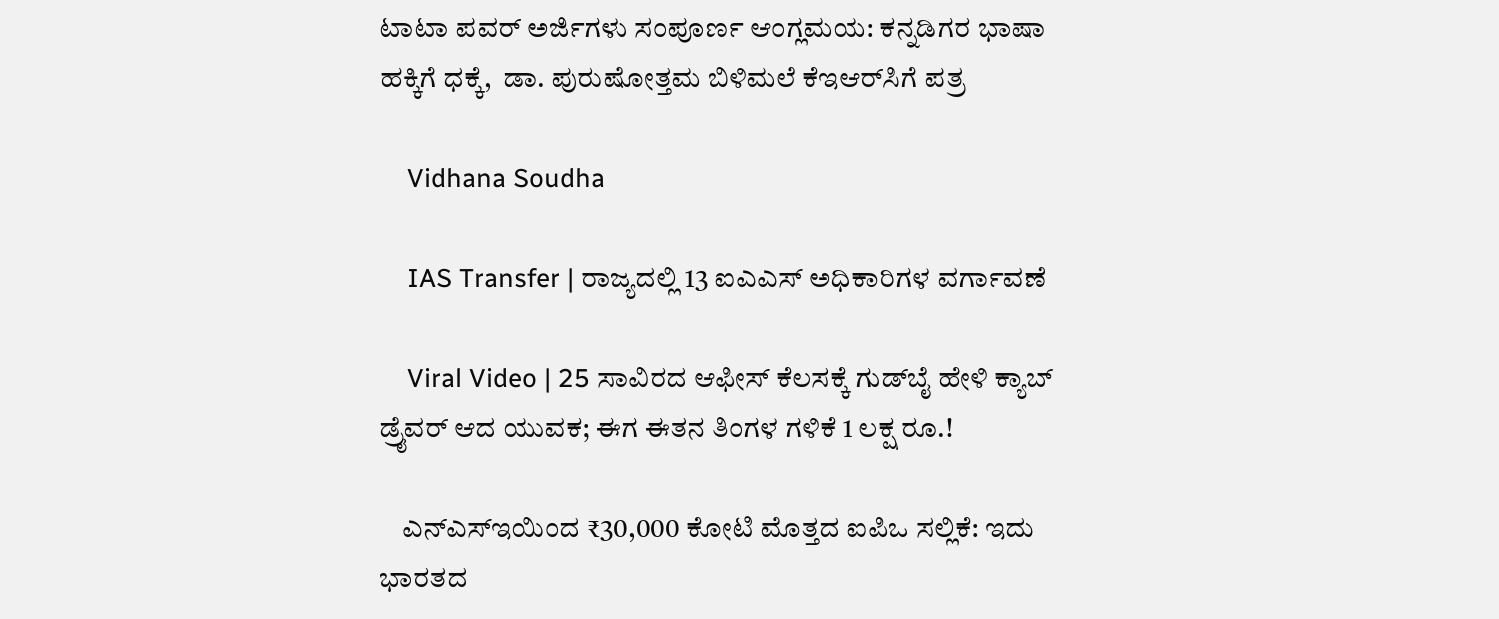ಟಾಟಾ ಪವರ್ ಅರ್ಜಿಗಳು ಸಂಪೂರ್ಣ ಆಂಗ್ಲಮಯ: ಕನ್ನಡಿಗರ ಭಾಷಾ ಹಕ್ಕಿಗೆ ಧಕ್ಕೆ,  ಡಾ. ಪುರುಷೋತ್ತಮ ಬಿಳಿಮಲೆ ಕೆಇಆರ್‌ಸಿಗೆ ಪತ್ರ

    Vidhana Soudha

    IAS Transfer | ರಾಜ್ಯದಲ್ಲಿ 13 ಐಎಎಸ್ ಅಧಿಕಾರಿಗಳ ವರ್ಗಾವಣೆ

    Viral Video | 25 ಸಾವಿರದ ಆಫೀಸ್ ಕೆಲಸಕ್ಕೆ ಗುಡ್‌ಬೈ ಹೇಳಿ ಕ್ಯಾಬ್ ಡ್ರೈವರ್ ಆದ ಯುವಕ; ಈಗ ಈತನ ತಿಂಗಳ ಗಳಿಕೆ 1 ಲಕ್ಷ ರೂ.!

    ಎನ್‌ಎಸ್‌ಇಯಿಂದ ₹30,000 ಕೋಟಿ ಮೊತ್ತದ ಐಪಿಒ ಸಲ್ಲಿಕೆ: ಇದು ಭಾರತದ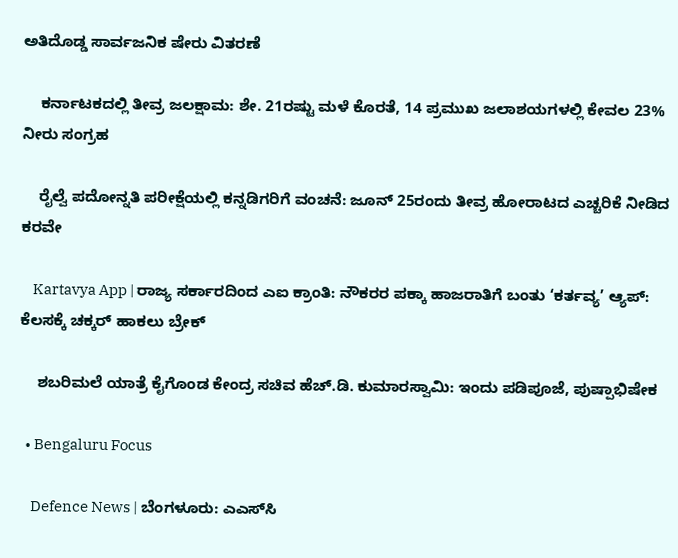ಅತಿದೊಡ್ಡ ಸಾರ್ವಜನಿಕ ಷೇರು ವಿತರಣೆ

    ಕರ್ನಾಟಕದಲ್ಲಿ ತೀವ್ರ ಜಲಕ್ಷಾಮ: ಶೇ. 21ರಷ್ಟು ಮಳೆ ಕೊರತೆ, 14 ಪ್ರಮುಖ ಜಲಾಶಯಗಳಲ್ಲಿ ಕೇವಲ 23% ನೀರು ಸಂಗ್ರಹ

    ರೈಲ್ವೆ ಪದೋನ್ನತಿ ಪರೀಕ್ಷೆಯಲ್ಲಿ ಕನ್ನಡಿಗರಿಗೆ ವಂಚನೆ: ಜೂನ್ 25ರಂದು ತೀವ್ರ ಹೋರಾಟದ ಎಚ್ಚರಿಕೆ ನೀಡಿದ ಕರವೇ

    Kartavya App | ರಾಜ್ಯ ಸರ್ಕಾರದಿಂದ ಎಐ ಕ್ರಾಂತಿ: ನೌಕರರ ಪಕ್ಕಾ ಹಾಜರಾತಿಗೆ ಬಂತು ‘ಕರ್ತವ್ಯ’ ಆ್ಯಪ್: ಕೆಲಸಕ್ಕೆ ಚಕ್ಕರ್ ಹಾಕಲು ಬ್ರೇಕ್

    ಶಬರಿಮಲೆ ಯಾತ್ರೆ ಕೈಗೊಂಡ ಕೇಂದ್ರ ಸಚಿವ ಹೆಚ್.ಡಿ. ಕುಮಾರಸ್ವಾಮಿ: ಇಂದು ಪಡಿಪೂಜೆ, ಪುಷ್ಪಾಭಿಷೇಕ

  • Bengaluru Focus

    Defence News | ಬೆಂಗಳೂರು: ಎಎಸ್‌ಸಿ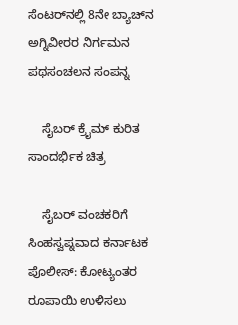ಸೆಂಟರ್‌ನಲ್ಲಿ 8ನೇ ಬ್ಯಾಚ್‌ನ ಅಗ್ನಿವೀರರ ನಿರ್ಗಮನ ಪಥಸಂಚಲನ ಸಂಪನ್ನ

    ಸೈಬರ್ ಕ್ರೈಮ್ ಕುರಿತ ಸಾಂದರ್ಭಿಕ ಚಿತ್ರ

    ಸೈಬರ್ ವಂಚಕರಿಗೆ ಸಿಂಹಸ್ವಪ್ನವಾದ ಕರ್ನಾಟಕ ಪೊಲೀಸ್: ಕೋಟ್ಯಂತರ ರೂಪಾಯಿ ಉಳಿಸಲು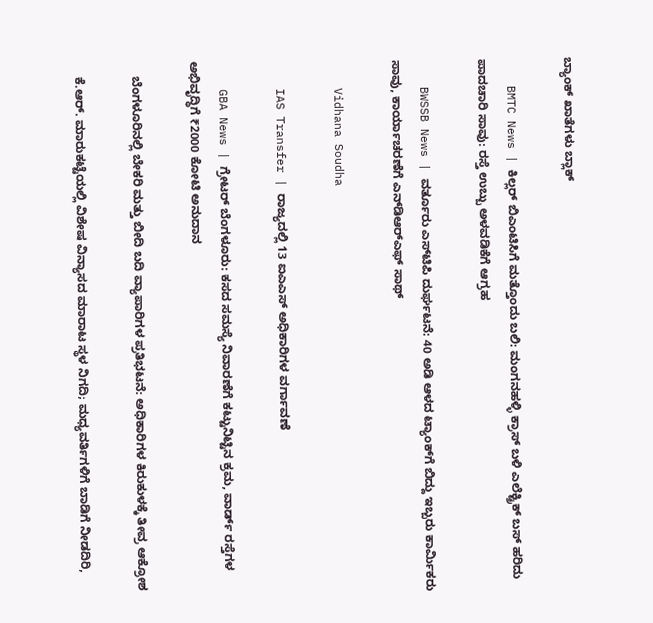ಬ್ಯಾಂಕ್ ಖಾತೆಗಳು ಬ್ಲಾಕ್

    BMTC News | ಕಿಲ್ಲರ್ ಬಿಎಂಟಿಸಿಗೆ ಮತ್ತೊಂದು ಬಲಿ: ಮಂಗನಹಳ್ಳಿ ಕ್ರಾಸ್ ಬಳಿ ಎಲೆಕ್ಟ್ರಿಕ್ ಬಸ್ ಹರಿದು ಪಾದಚಾರಿ ಸಾವು: ರಸ್ತೆ ಉಬ್ಬು ಅಳವಡಿಕೆಗೆ ಆಗ್ರಹ

    BWSSB News | ವರ್ತೂರು ಎಸ್‌ಟಿಪಿ ದುರ್ಘಟನೆ: 40 ಅಡಿ ಆಳದ ಟ್ಯಾಂಕ್‌ಗೆ ಬಿದ್ದು ಇಬ್ಬರು ಕಾರ್ಮಿಕರು ಸಾವು, ಕಾರ್ಯಾಚರಣೆಗೆ ಎನ್‌ಡಿಆರ್‌ಎಫ್ ಸಾಥ್

    Vidhana Soudha

    IAS Transfer | ರಾಜ್ಯದಲ್ಲಿ 13 ಐಎಎಸ್ ಅಧಿಕಾರಿಗಳ ವರ್ಗಾವಣೆ

    GBA News | ಗ್ರೇಟರ್ ಬೆಂಗಳೂರು: ಕಸದ ಸಮಸ್ಯೆ ನಿವಾರಣೆಗೆ ಕಟ್ಟುನಿಟ್ಟಿನ ಕ್ರಮ, ವಾರ್ಡ್ ರಸ್ತೆಗಳ ಅಭಿವೃದ್ಧಿಗೆ ₹2000 ಕೋಟಿ ಅನುದಾನ

    ಬೆಂಗಳೂರಿನಲ್ಲಿ ಬೇಕರಿ ಮತ್ತು ಬೀದಿ ಬದಿ ವ್ಯಾಪಾರಿಗಳ ಪ್ರತಿಭಟನೆ: ಅಧಿಕಾರಿಗಳ ಕಿರುಕುಳಕ್ಕೆ ತೀವ್ರ ಆಕ್ರೋಶ

    ಕೆ.ಆರ್. ಮಾರುಕಟ್ಟೆಯಲ್ಲಿ ವಿಶೇಷ ವಿನ್ಯಾಸದ ಮಾರಾಟ ಸ್ಥಳ ನಿಗದಿ; ಮಧ್ಯವರ್ತಿಗಳಿಗೆ ಬಾಡಿಗೆ ನೀಡದಿರಿ,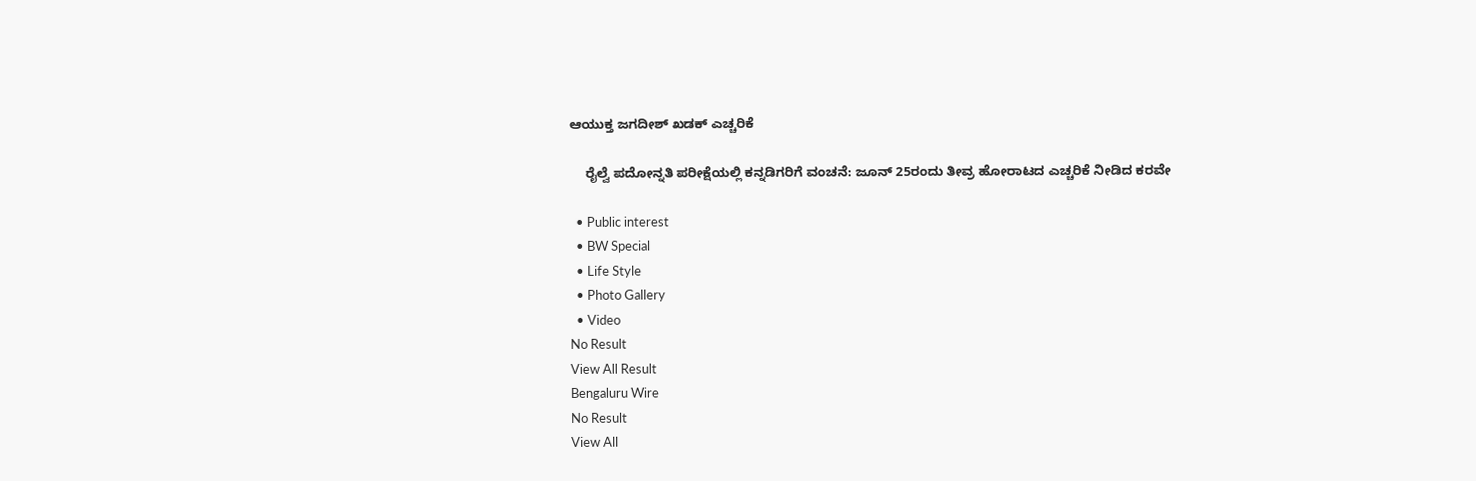ಆಯುಕ್ತ ಜಗದೀಶ್ ಖಡಕ್ ಎಚ್ಚರಿಕೆ

    ರೈಲ್ವೆ ಪದೋನ್ನತಿ ಪರೀಕ್ಷೆಯಲ್ಲಿ ಕನ್ನಡಿಗರಿಗೆ ವಂಚನೆ: ಜೂನ್ 25ರಂದು ತೀವ್ರ ಹೋರಾಟದ ಎಚ್ಚರಿಕೆ ನೀಡಿದ ಕರವೇ

  • Public interest
  • BW Special
  • Life Style
  • Photo Gallery
  • Video
No Result
View All Result
Bengaluru Wire
No Result
View All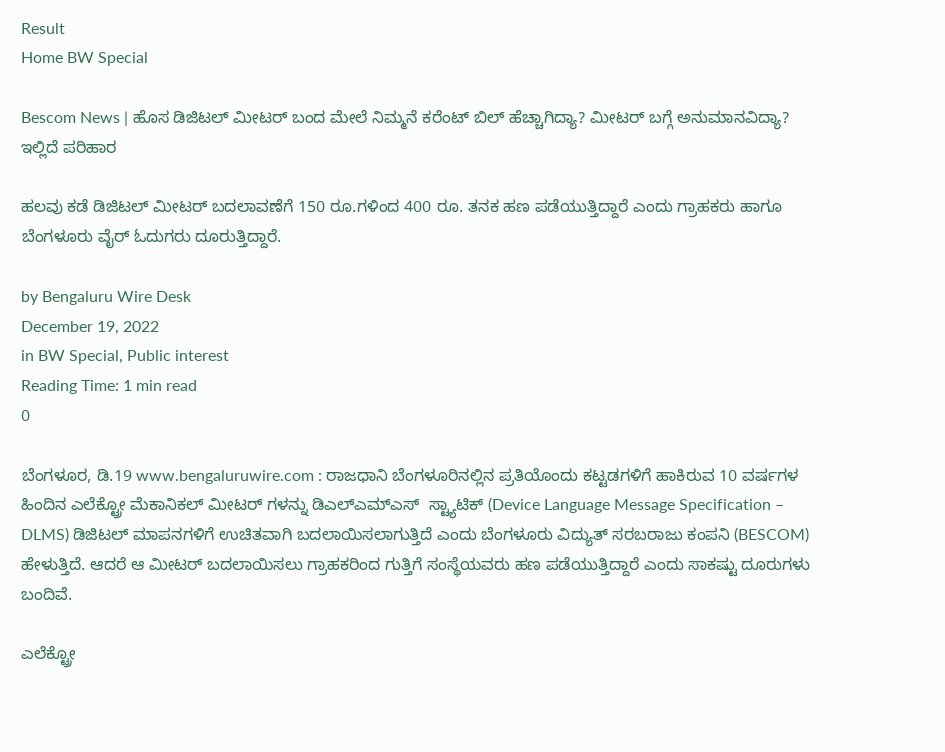Result
Home BW Special

Bescom News | ಹೊಸ ಡಿಜಿಟಲ್ ಮೀಟರ್ ಬಂದ ಮೇಲೆ ನಿಮ್ಮ‌ನೆ ಕರೆಂಟ್ ಬಿಲ್ ಹೆಚ್ಚಾಗಿದ್ಯಾ? ಮೀಟರ್ ಬಗ್ಗೆ ಅನುಮಾನವಿದ್ಯಾ? ಇಲ್ಲಿದೆ ಪರಿಹಾರ

ಹಲವು ಕಡೆ ಡಿಜಿಟಲ್ ಮೀಟರ್ ಬದಲಾವಣೆಗೆ 150 ರೂ.ಗಳಿಂದ 400 ರೂ. ತನಕ ಹಣ ಪಡೆಯುತ್ತಿದ್ದಾರೆ ಎಂದು ಗ್ರಾಹಕರು ಹಾಗೂ ಬೆಂಗಳೂರು ವೈರ್ ಓದುಗರು ದೂರುತ್ತಿದ್ದಾರೆ.

by Bengaluru Wire Desk
December 19, 2022
in BW Special, Public interest
Reading Time: 1 min read
0

ಬೆಂಗಳೂರ, ಡಿ.19 www.bengaluruwire.com : ರಾಜಧಾನಿ ಬೆಂಗಳೂರಿನಲ್ಲಿನ ಪ್ರತಿಯೊಂದು ಕಟ್ಟಡಗಳಿಗೆ ಹಾಕಿರುವ 10 ವರ್ಷಗಳ ಹಿಂದಿನ ಎಲೆಕ್ಟ್ರೋ ಮೆಕಾನಿಕಲ್ ಮೀಟರ್‌ ಗಳನ್ನು ಡಿಎಲ್ಎಮ್ಎಸ್  ಸ್ಟ್ಯಾಟಿಕ್ (Device Language Message Specification – DLMS) ಡಿಜಿಟಲ್ ಮಾಪನಗಳಿಗೆ ಉಚಿತವಾಗಿ ಬದಲಾಯಿಸಲಾಗುತ್ತಿದೆ ಎಂದು‌ ಬೆಂಗಳೂರು ವಿದ್ಯುತ್ ಸರಬರಾಜು ಕಂಪನಿ (BESCOM) ಹೇಳುತ್ತಿದೆ. ಆದರೆ ಆ ಮೀಟರ್ ಬದಲಾಯಿಸಲು ಗ್ರಾಹಕರಿಂದ ಗುತ್ತಿಗೆ ಸಂಸ್ಥೆಯವರು ಹಣ ಪಡೆಯುತ್ತಿದ್ದಾರೆ ಎಂದು ಸಾಕಷ್ಟು ದೂರುಗಳು ಬಂದಿವೆ.

ಎಲೆಕ್ಟ್ರೋ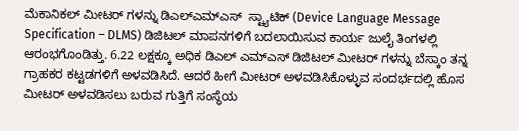ಮೆಕಾನಿಕಲ್ ಮೀಟರ್ ಗಳನ್ನು ಡಿಎಲ್ಎಮ್ಎಸ್  ಸ್ಟ್ಯಾಟಿಕ್ (Device Language Message Specification – DLMS) ಡಿಜಿಟಲ್ ಮಾಪನಗಳಿಗೆ ಬದಲಾಯಿಸುವ ಕಾರ್ಯ ಜುಲೈ ತಿಂಗಳಲ್ಲಿ ಆರಂಭಗೊಂಡಿತ್ತು. 6.22 ಲಕ್ಷಕ್ಕೂ ಅಧಿಕ ಡಿಎಲ್ ಎಮ್ಎಸ್ ಡಿಜಿಟಲ್ ಮೀಟರ್ ಗಳನ್ನು ಬೆಸ್ಕಾಂ ತನ್ನ ಗ್ರಾಹಕರ ಕಟ್ಟಡಗಳಿಗೆ ಅಳವಡಿಸಿದೆ. ಆದರೆ ಹೀಗೆ ಮೀಟರ್ ಅಳವಡಿಸಿಕೊಳ್ಳುವ ಸಂದರ್ಭದಲ್ಲಿ ಹೊಸ ಮೀಟರ್ ಅಳವಡಿಸಲು ಬರುವ ಗುತ್ತಿಗೆ ಸಂಸ್ಥೆಯ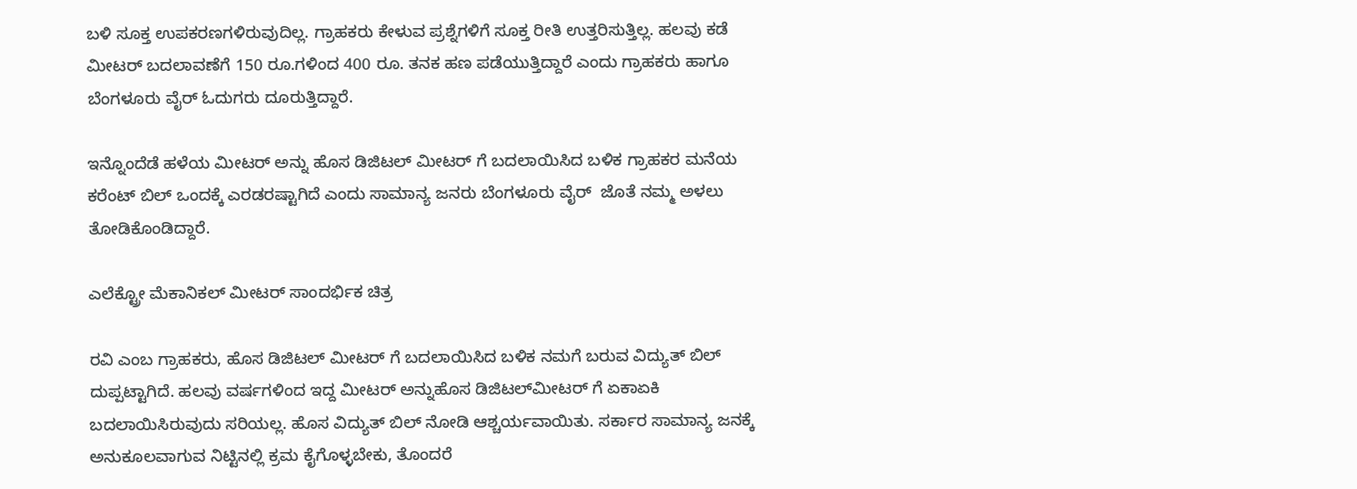ಬಳಿ ಸೂಕ್ತ ಉಪಕರಣಗಳಿರುವುದಿಲ್ಲ. ಗ್ರಾಹಕರು ಕೇಳುವ ಪ್ರಶ್ನೆಗಳಿಗೆ ಸೂಕ್ತ ರೀತಿ ಉತ್ತರಿಸುತ್ತಿಲ್ಲ. ಹಲವು ಕಡೆ ಮೀಟರ್ ಬದಲಾವಣೆಗೆ 150 ರೂ.ಗಳಿಂದ 400 ರೂ. ತನಕ ಹಣ ಪಡೆಯುತ್ತಿದ್ದಾರೆ ಎಂದು ಗ್ರಾಹಕರು ಹಾಗೂ ಬೆಂಗಳೂರು ವೈರ್ ಓದುಗರು ದೂರುತ್ತಿದ್ದಾರೆ.

ಇನ್ನೊಂದೆಡೆ ಹಳೆಯ ಮೀಟರ್ ಅನ್ನು ಹೊಸ ಡಿಜಿಟಲ್ ಮೀಟರ್ ಗೆ ಬದಲಾಯಿಸಿದ ಬಳಿಕ ಗ್ರಾಹಕರ ಮನೆಯ ಕರೆಂಟ್ ಬಿಲ್ ಒಂದಕ್ಕೆ ಎರಡರಷ್ಟಾಗಿದೆ ಎಂದು ಸಾಮಾನ್ಯ ಜನರು ಬೆಂಗಳೂರು ವೈರ್  ಜೊತೆ ನಮ್ಮ ಅಳಲು ತೋಡಿಕೊಂಡಿದ್ದಾರೆ.

ಎಲೆಕ್ಟ್ರೋ ಮೆಕಾನಿಕಲ್ ಮೀಟರ್ ಸಾಂದರ್ಭಿಕ ಚಿತ್ರ

ರವಿ ಎಂಬ ಗ್ರಾಹಕರು, ಹೊಸ ಡಿಜಿಟಲ್ ಮೀಟರ್ ಗೆ ಬದಲಾಯಿಸಿದ ಬಳಿಕ ನಮಗೆ ಬರುವ ವಿದ್ಯುತ್ ಬಿಲ್ ದುಪ್ಪಟ್ಟಾಗಿದೆ. ಹಲವು ವರ್ಷಗಳಿಂದ ಇದ್ದ ಮೀಟರ್ ಅನ್ನು‌ಹೊಸ ಡಿಜಿಟಲ್‌ಮೀಟರ್ ಗೆ ಏಕಾಏಕಿ ಬದಲಾಯಿಸಿರುವುದು ಸರಿಯಲ್ಲ. ಹೊಸ ವಿದ್ಯುತ್ ಬಿಲ್‌ ನೋಡಿ ಆಶ್ಚರ್ಯವಾಯಿತು. ಸರ್ಕಾರ ಸಾಮಾನ್ಯ ಜನಕ್ಕೆ‌ ಅನುಕೂಲವಾಗುವ ನಿಟ್ಟಿನಲ್ಲಿ ಕ್ರಮ ಕೈಗೊಳ್ಳಬೇಕು, ತೊಂದರೆ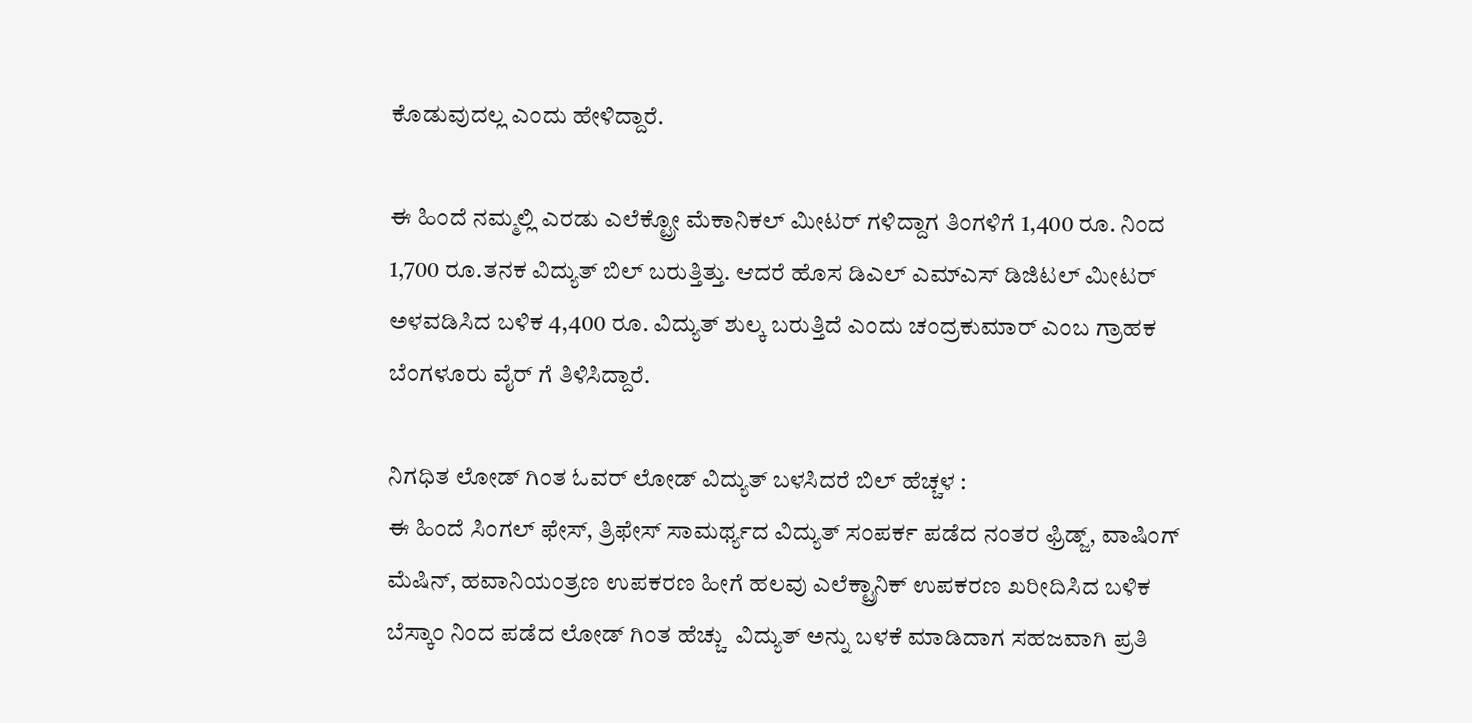ಕೊಡುವುದಲ್ಲ ಎಂದು ಹೇಳಿದ್ದಾರೆ.

ಈ ಹಿಂದೆ ನಮ್ಮಲ್ಲಿ ಎರಡು ಎಲೆಕ್ಟ್ರೋ ಮೆಕಾನಿಕಲ್ ಮೀಟರ್ ಗಳಿದ್ದಾಗ ತಿಂಗಳಿಗೆ 1,400 ರೂ. ನಿಂದ 1,700 ರೂ.ತನಕ ವಿದ್ಯುತ್ ಬಿಲ್ ಬರುತ್ತಿತ್ತು. ಆದರೆ ಹೊಸ ಡಿಎಲ್ ಎಮ್ಎಸ್ ಡಿಜಿಟಲ್ ಮೀಟರ್ ಅಳವಡಿಸಿದ ಬಳಿಕ 4,400 ರೂ. ವಿದ್ಯುತ್ ಶುಲ್ಕ ಬರುತ್ತಿದೆ ಎಂದು ಚಂದ್ರಕುಮಾರ್ ಎಂಬ ಗ್ರಾಹಕ ಬೆಂಗಳೂರು ವೈರ್ ಗೆ ತಿಳಿಸಿದ್ದಾರೆ.

ನಿಗಧಿತ ಲೋಡ್ ಗಿಂತ ಓವರ್ ಲೋಡ್ ವಿದ್ಯುತ್ ಬಳಸಿದರೆ ಬಿಲ್ ಹೆಚ್ಚಳ :
ಈ ಹಿಂದೆ ಸಿಂಗಲ್ ಫೇಸ್, ತ್ರಿಫೇಸ್ ಸಾಮರ್ಥ್ಯದ ವಿದ್ಯುತ್ ಸಂಪರ್ಕ ಪಡೆದ‌ ನಂತರ ಫ್ರಿಡ್ಜ್, ವಾಷಿಂಗ್ ಮೆಷಿನ್, ಹವಾನಿಯಂತ್ರಣ ಉಪಕರಣ ಹೀಗೆ ಹಲವು ಎಲೆಕ್ಟ್ರಾನಿಕ್ ಉಪಕರಣ ಖರೀದಿಸಿದ ಬಳಿಕ ಬೆಸ್ಕಾಂ ನಿಂದ ಪಡೆದ ಲೋಡ್ ಗಿಂತ ಹೆಚ್ಚು  ವಿದ್ಯುತ್ ಅನ್ನು ಬಳಕೆ ಮಾಡಿದಾಗ ಸಹಜವಾಗಿ ಪ್ರತಿ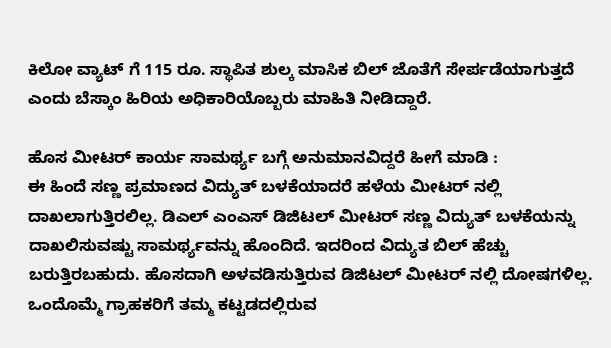ಕಿಲೋ ವ್ಯಾಟ್ ಗೆ 115 ರೂ. ಸ್ಥಾಪಿತ ಶುಲ್ಕ ಮಾಸಿಕ ಬಿಲ್ ಜೊತೆಗೆ ಸೇರ್ಪಡೆಯಾಗುತ್ತದೆ ಎಂದು ಬೆಸ್ಕಾಂ ಹಿರಿಯ ಅಧಿಕಾರಿಯೊಬ್ಬರು ಮಾಹಿತಿ ನೀಡಿದ್ದಾರೆ.

ಹೊಸ ಮೀಟರ್ ಕಾರ್ಯ ಸಾಮರ್ಥ್ಯ ಬಗ್ಗೆ ಅನುಮಾನವಿದ್ದರೆ ಹೀಗೆ ಮಾಡಿ :
ಈ ಹಿಂದೆ ಸಣ್ಣ ಪ್ರಮಾಣದ ವಿದ್ಯುತ್ ಬಳಕೆಯಾದರೆ ಹಳೆಯ ಮೀಟರ್ ನಲ್ಲಿ ದಾಖಲಾಗುತ್ತಿರಲಿಲ್ಲ. ಡಿಎಲ್ ಎಂಎಸ್ ಡಿಜಿಟಲ್ ಮೀಟರ್ ಸಣ್ಣ ವಿದ್ಯುತ್ ಬಳಕೆಯನ್ನು ದಾಖಲಿಸುವಷ್ಟು ಸಾಮರ್ಥ್ಯವನ್ನು ಹೊಂದಿದೆ. ಇದರಿಂದ ವಿದ್ಯುತ ಬಿಲ್ ಹೆಚ್ಚು ಬರುತ್ತಿರಬಹುದು. ಹೊಸದಾಗಿ ಅಳವಡಿಸುತ್ತಿರುವ ಡಿಜಿಟಲ್ ಮೀಟರ್ ನಲ್ಲಿ ದೋಷಗಳಿಲ್ಲ. ಒಂದೊಮ್ಮೆ ಗ್ರಾಹಕರಿಗೆ ತಮ್ಮ ಕಟ್ಟಡದಲ್ಲಿರುವ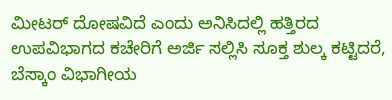ಮೀಟರ್ ದೋಷವಿದೆ ಎಂದು ಅನಿಸಿದಲ್ಲಿ ಹತ್ತಿರದ ಉಪವಿಭಾಗದ ಕಚೇರಿಗೆ ಅರ್ಜಿ ಸಲ್ಲಿಸಿ ಸೂಕ್ತ ಶುಲ್ಕ ಕಟ್ಟಿದರೆ, ಬೆಸ್ಕಾಂ ವಿಭಾಗೀಯ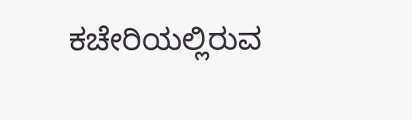ಕಚೇರಿಯಲ್ಲಿರುವ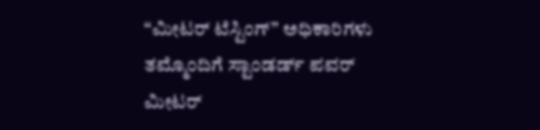“ಮೀಟರ್ ಟೆಸ್ಟಿಂಗ್” ಅಧಿಕಾರಿಗಳು ತಮ್ಮೊಂದಿಗೆ ಸ್ಟಾಂಡರ್ಡ್ ಪವರ್ ಮೀಟರ್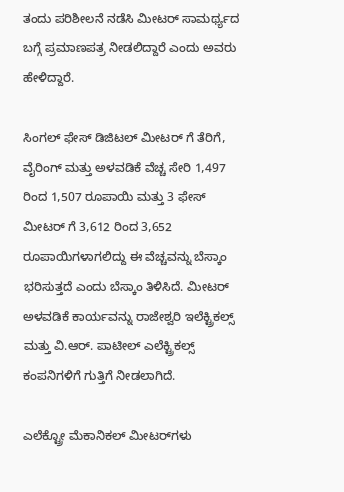ತಂದು ಪರಿಶೀಲನೆ ನಡೆಸಿ ಮೀಟರ್ ಸಾಮರ್ಥ್ಯದ ಬಗ್ಗೆ ಪ್ರಮಾಣಪತ್ರ ನೀಡಲಿದ್ದಾರೆ ಎಂದು ಅವರು ಹೇಳಿದ್ದಾರೆ.

ಸಿಂಗಲ್ ಫೇಸ್ ಡಿಜಿಟಲ್ ಮೀಟರ್ ಗೆ ತೆರಿಗೆ,  ವೈರಿಂಗ್‌ ಮತ್ತು ಅಳವಡಿಕೆ ವೆಚ್ಚ ಸೇರಿ 1,497 ರಿಂದ 1,507 ರೂಪಾಯಿ ಮತ್ತು 3 ಫೇಸ್ ಮೀಟರ್ ಗೆ 3,612 ರಿಂದ 3,652 ರೂಪಾಯಿಗಳಾಗಲಿದ್ದು ಈ ವೆಚ್ಚವನ್ನು ಬೆಸ್ಕಾಂ ಭರಿಸುತ್ತದೆ ಎಂದು ಬೆಸ್ಕಾಂ ತಿಳಿಸಿದೆ. ಮೀಟರ್‌ ಅಳವಡಿಕೆ ಕಾರ್ಯವನ್ನು ರಾಜೇಶ್ವರಿ ಇಲೆಕ್ಟ್ರಿಕಲ್ಸ್‌ ಮತ್ತು ವಿ.ಆರ್. ಪಾಟೀಲ್‌ ಎಲೆಕ್ಟ್ರಿಕಲ್ಸ್‌ ಕಂಪನಿಗಳಿಗೆ ಗುತ್ತಿಗೆ ನೀಡಲಾಗಿದೆ.

ಎಲೆಕ್ಟ್ರೋ ಮೆಕಾನಿಕಲ್ ಮೀಟರ್‌ಗಳು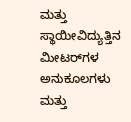ಮತ್ತು ಸ್ಥಾಯೀವಿದ್ಯುತ್ತಿನ ಮೀಟರ್‌ಗಳ ಅನುಕೂಲಗಳು ಮತ್ತು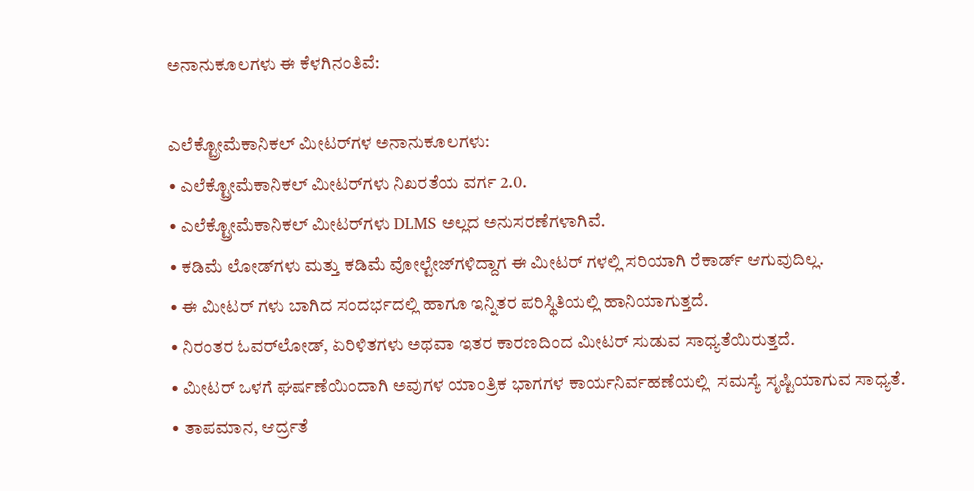ಅನಾನುಕೂಲಗಳು ಈ ಕೆಳಗಿನಂತಿವೆ:

ಎಲೆಕ್ಟ್ರೋಮೆಕಾನಿಕಲ್ ಮೀಟರ್‌ಗಳ ಅನಾನುಕೂಲಗಳು:
• ಎಲೆಕ್ಟ್ರೋಮೆಕಾನಿಕಲ್ ಮೀಟರ್‌ಗಳು ನಿಖರತೆಯ ವರ್ಗ 2.0.
• ಎಲೆಕ್ಟ್ರೋಮೆಕಾನಿಕಲ್ ಮೀಟರ್‌ಗಳು DLMS ಅಲ್ಲದ ಅನುಸರಣೆಗಳಾಗಿವೆ.
• ಕಡಿಮೆ ಲೋಡ್‌ಗಳು ಮತ್ತು ಕಡಿಮೆ ವೋಲ್ಟೇಜ್‌ಗಳಿದ್ದಾಗ ಈ ಮೀಟರ್ ಗಳಲ್ಲಿ ಸರಿಯಾಗಿ ರೆಕಾರ್ಡ್ ಆಗುವುದಿಲ್ಲ.
• ಈ ಮೀಟರ್ ಗಳು ಬಾಗಿದ ಸಂದರ್ಭದಲ್ಲಿ ಹಾಗೂ ಇನ್ನಿತರ ಪರಿಸ್ಥಿತಿಯಲ್ಲಿ ಹಾನಿಯಾಗುತ್ತದೆ.
• ನಿರಂತರ ಓವರ್‌ಲೋಡ್, ಏರಿಳಿತಗಳು ಅಥವಾ ಇತರ ಕಾರಣದಿಂದ ಮೀಟರ್ ಸುಡುವ ಸಾಧ್ಯತೆಯಿರುತ್ತದೆ.
• ಮೀಟರ್ ಒಳಗೆ ಘರ್ಷಣೆಯಿಂದಾಗಿ ಅವುಗಳ ಯಾಂತ್ರಿಕ ಭಾಗಗಳ ಕಾರ್ಯನಿರ್ವಹಣೆಯಲ್ಲಿ  ಸಮಸ್ಯೆ ಸೃಷ್ಟಿಯಾಗುವ ಸಾಧ್ಯತೆ.
• ತಾಪಮಾನ, ಆರ್ದ್ರತೆ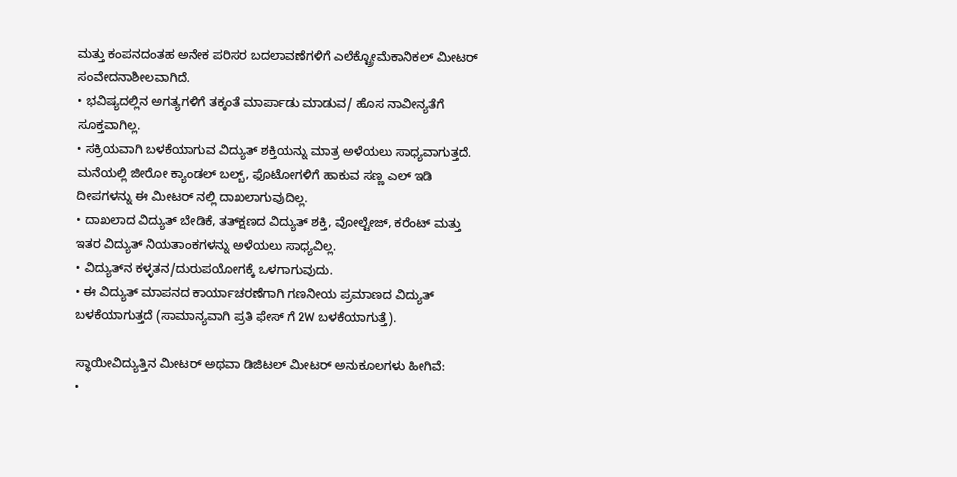ಮತ್ತು ಕಂಪನದಂತಹ ಅನೇಕ ಪರಿಸರ ಬದಲಾವಣೆಗಳಿಗೆ ಎಲೆಕ್ಟ್ರೋಮೆಕಾನಿಕಲ್ ಮೀಟರ್‌ ಸಂವೇದನಾಶೀಲವಾಗಿದೆ.
• ಭವಿಷ್ಯದಲ್ಲಿನ ಅಗತ್ಯಗಳಿಗೆ ತಕ್ಕಂತೆ ಮಾರ್ಪಾಡು ಮಾಡುವ/ ಹೊಸ ನಾವೀನ್ಯತೆಗೆ ಸೂಕ್ತವಾಗಿಲ್ಲ.
• ಸಕ್ರಿಯವಾಗಿ ಬಳಕೆಯಾಗುವ ವಿದ್ಯುತ್ ಶಕ್ತಿಯನ್ನು ಮಾತ್ರ ಅಳೆಯಲು ಸಾಧ್ಯವಾಗುತ್ತದೆ. ಮನೆಯಲ್ಲಿ ಜೀರೋ ಕ್ಯಾಂಡಲ್ ಬಲ್ಬ್, ಫೊಟೋಗಳಿಗೆ ಹಾಕುವ ಸಣ್ಣ ಎಲ್ ಇಡಿ ದೀಪಗಳನ್ನು ಈ ಮೀಟರ್ ನಲ್ಲಿ ದಾಖಲಾಗುವುದಿಲ್ಲ.
• ದಾಖಲಾದ ವಿದ್ಯುತ್ ಬೇಡಿಕೆ, ತತ್‌ಕ್ಷಣದ ವಿದ್ಯುತ್ ಶಕ್ತಿ, ವೋಲ್ಟೇಜ್, ಕರೆಂಟ್ ಮತ್ತು ಇತರ ವಿದ್ಯುತ್ ನಿಯತಾಂಕಗಳನ್ನು ಅಳೆಯಲು ಸಾಧ್ಯವಿಲ್ಲ.
• ವಿದ್ಯುತ್‌ನ ಕಳ್ಳತನ/ದುರುಪಯೋಗಕ್ಕೆ ಒಳಗಾಗುವುದು.
• ಈ ವಿದ್ಯುತ್ ಮಾಪನದ ಕಾರ್ಯಾಚರಣೆಗಾಗಿ ಗಣನೀಯ ಪ್ರಮಾಣದ ವಿದ್ಯುತ್ ಬಳಕೆಯಾಗುತ್ತದೆ (ಸಾಮಾನ್ಯವಾಗಿ ಪ್ರತಿ ಫೇಸ್ ಗೆ 2W ಬಳಕೆಯಾಗುತ್ತೆ).

ಸ್ಥಾಯೀವಿದ್ಯುತ್ತಿನ ಮೀಟರ್‌ ಅಥವಾ ಡಿಜಿಟಲ್ ಮೀಟರ್ ಅನುಕೂಲಗಳು ಹೀಗಿವೆ:
•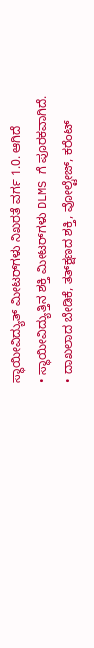ಸ್ಥಾಯೀವಿದ್ಯುತ್ ಮೀಟರ್‌ಗಳು ನಿಖರತೆ ವರ್ಗ 1.0. ಆಗಿದೆ
• ಸ್ಥಾಯೀವಿದ್ಯುತ್ತಿನ ಶಕ್ತಿ ಮೀಟರ್‌ಗಳು DLMS ಗೆ ಪೂರಕವಾಗಿದೆ.
• ದಾಖಲಾದ ಬೇಡಿಕೆ, ತತ್‌ಕ್ಷಣದ ಶಕ್ತಿ, ವೋಲ್ಟೇಜ್, ಕರೆಂಟ್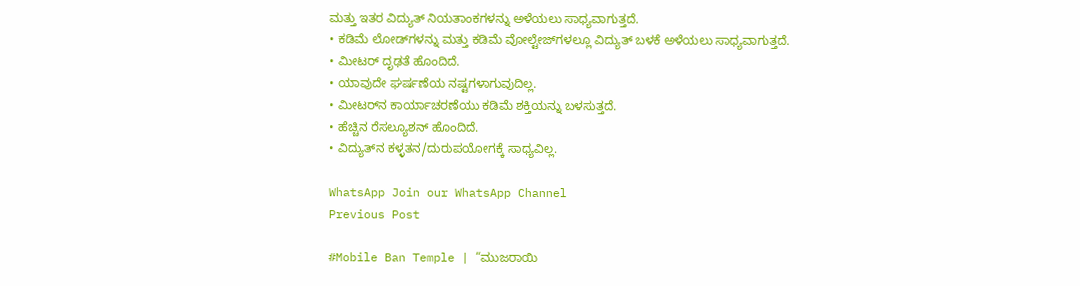ಮತ್ತು ಇತರ ವಿದ್ಯುತ್ ನಿಯತಾಂಕಗಳನ್ನು ಅಳೆಯಲು ಸಾಧ್ಯವಾಗುತ್ತದೆ.
• ಕಡಿಮೆ ಲೋಡ್‌ಗಳನ್ನು ಮತ್ತು ಕಡಿಮೆ ವೋಲ್ಟೇಜ್‌ಗಳಲ್ಲೂ ವಿದ್ಯುತ್ ಬಳಕೆ ಅಳೆಯಲು ಸಾಧ್ಯವಾಗುತ್ತದೆ.
• ಮೀಟರ್ ದೃಢತೆ ಹೊಂದಿದೆ.
• ಯಾವುದೇ ಘರ್ಷಣೆಯ ನಷ್ಟಗಳಾಗುವುದಿಲ್ಲ.
• ಮೀಟರ್‌ನ ಕಾರ್ಯಾಚರಣೆಯು ಕಡಿಮೆ ಶಕ್ತಿಯನ್ನು ಬಳಸುತ್ತದೆ.
• ಹೆಚ್ಚಿನ ರೆಸಲ್ಯೂಶನ್ ಹೊಂದಿದೆ.
• ವಿದ್ಯುತ್‌ನ ಕಳ್ಳತನ/ದುರುಪಯೋಗಕ್ಕೆ ಸಾಧ್ಯವಿಲ್ಲ.

WhatsApp Join our WhatsApp Channel
Previous Post

#Mobile Ban Temple | “ಮುಜರಾಯಿ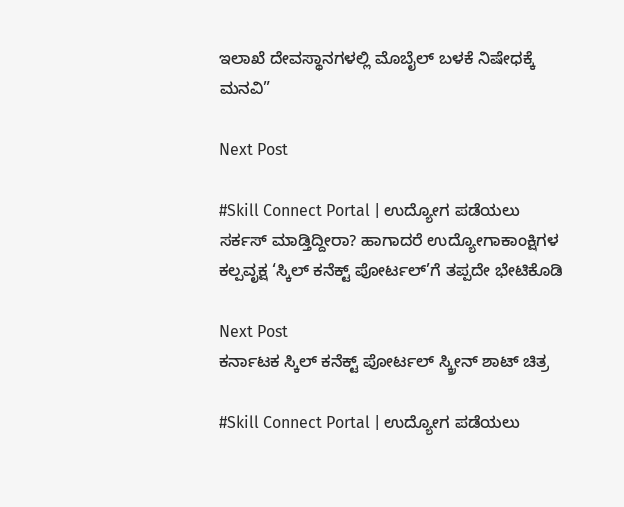ಇಲಾಖೆ ದೇವಸ್ಥಾನಗಳಲ್ಲಿ ಮೊಬೈಲ್ ಬಳಕೆ ನಿಷೇಧಕ್ಕೆ‌ ಮನವಿ”

Next Post

#Skill Connect Portal | ಉದ್ಯೋಗ ಪಡೆಯಲು ಸರ್ಕಸ್ ಮಾಡ್ತಿದ್ದೀರಾ? ಹಾಗಾದರೆ ಉದ್ಯೋಗಾಕಾಂಕ್ಷಿಗಳ ಕಲ್ಪವೃಕ್ಷ ‘ಸ್ಕಿಲ್ ಕನೆಕ್ಟ್ ಪೋರ್ಟಲ್’ಗೆ ತಪ್ಪದೇ ಭೇಟಿಕೊಡಿ

Next Post
ಕರ್ನಾಟಕ ಸ್ಕಿಲ್ ಕನೆಕ್ಟ್ ಪೋರ್ಟಲ್ ಸ್ಕ್ರೀನ್ ಶಾಟ್ ಚಿತ್ರ

#Skill Connect Portal | ಉದ್ಯೋಗ ಪಡೆಯಲು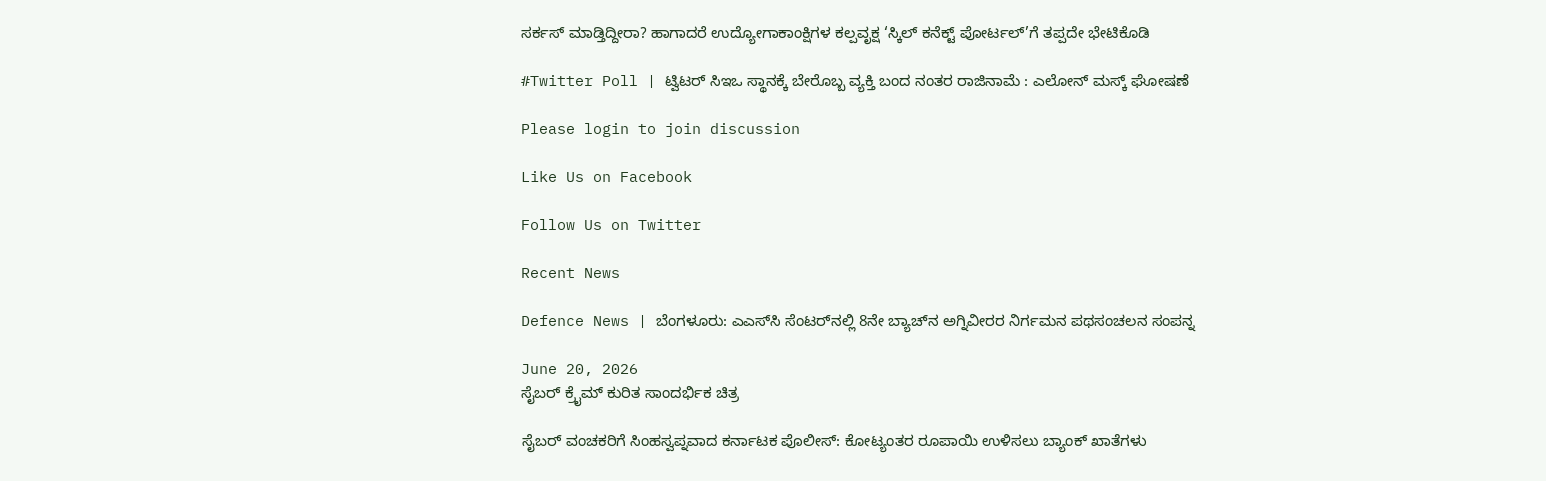ಸರ್ಕಸ್ ಮಾಡ್ತಿದ್ದೀರಾ? ಹಾಗಾದರೆ ಉದ್ಯೋಗಾಕಾಂಕ್ಷಿಗಳ ಕಲ್ಪವೃಕ್ಷ ‘ಸ್ಕಿಲ್ ಕನೆಕ್ಟ್ ಪೋರ್ಟಲ್’ಗೆ ತಪ್ಪದೇ ಭೇಟಿಕೊಡಿ

#Twitter Poll | ಟ್ವಿಟರ್ ಸಿಇಒ ಸ್ಥಾನಕ್ಕೆ ಬೇರೊಬ್ಬ ವ್ಯಕ್ತಿ ಬಂದ ನಂತರ ರಾಜಿನಾಮೆ : ಎಲೋನ್ ಮಸ್ಕ್ ಘೋಷಣೆ

Please login to join discussion

Like Us on Facebook

Follow Us on Twitter

Recent News

Defence News | ಬೆಂಗಳೂರು: ಎಎಸ್‌ಸಿ ಸೆಂಟರ್‌ನಲ್ಲಿ 8ನೇ ಬ್ಯಾಚ್‌ನ ಅಗ್ನಿವೀರರ ನಿರ್ಗಮನ ಪಥಸಂಚಲನ ಸಂಪನ್ನ

June 20, 2026
ಸೈಬರ್ ಕ್ರೈಮ್ ಕುರಿತ ಸಾಂದರ್ಭಿಕ ಚಿತ್ರ

ಸೈಬರ್ ವಂಚಕರಿಗೆ ಸಿಂಹಸ್ವಪ್ನವಾದ ಕರ್ನಾಟಕ ಪೊಲೀಸ್: ಕೋಟ್ಯಂತರ ರೂಪಾಯಿ ಉಳಿಸಲು ಬ್ಯಾಂಕ್ ಖಾತೆಗಳು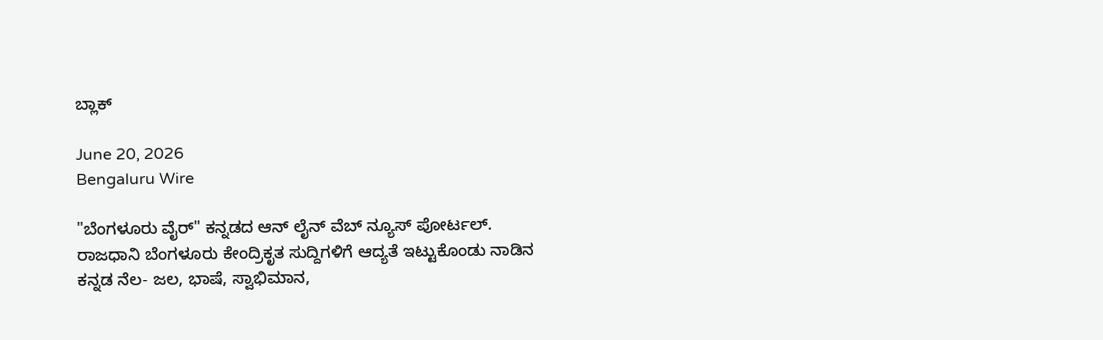ಬ್ಲಾಕ್

June 20, 2026
Bengaluru Wire

"ಬೆಂಗಳೂರು ವೈರ್" ಕನ್ನಡದ ಆನ್ ಲೈನ್ ವೆಬ್ ನ್ಯೂಸ್ ಪೋರ್ಟಲ್. ರಾಜಧಾನಿ ಬೆಂಗಳೂರು ಕೇಂದ್ರಿಕೃತ ಸುದ್ದಿಗಳಿಗೆ ಆದ್ಯತೆ ಇಟ್ಟುಕೊಂಡು ನಾಡಿನ ಕನ್ನಡ ನೆಲ- ಜಲ, ಭಾಷೆ, ಸ್ವಾಭಿಮಾನ,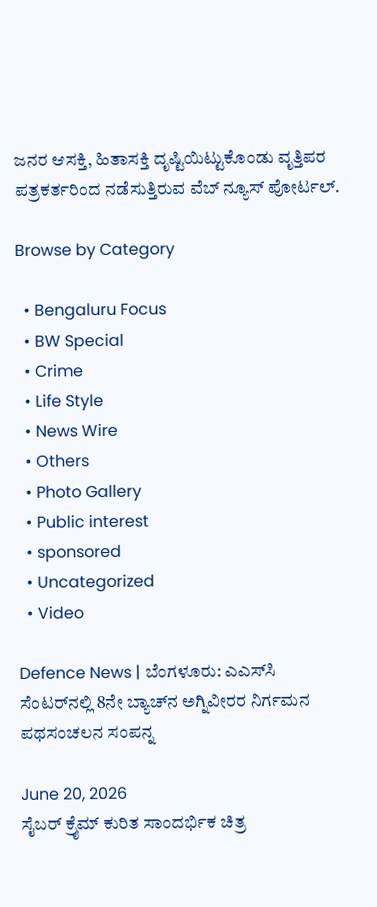ಜನರ ಆಸಕ್ತಿ, ಹಿತಾಸಕ್ತಿ ದೃಷ್ಟಿಯಿಟ್ಟುಕೊಂಡು ವೃತ್ತಿಪರ ಪತ್ರಕರ್ತರಿಂದ ನಡೆಸುತ್ತಿರುವ ವೆಬ್ ನ್ಯೂಸ್ ಪೋರ್ಟಲ್.

Browse by Category

  • Bengaluru Focus
  • BW Special
  • Crime
  • Life Style
  • News Wire
  • Others
  • Photo Gallery
  • Public interest
  • sponsored
  • Uncategorized
  • Video

Defence News | ಬೆಂಗಳೂರು: ಎಎಸ್‌ಸಿ ಸೆಂಟರ್‌ನಲ್ಲಿ 8ನೇ ಬ್ಯಾಚ್‌ನ ಅಗ್ನಿವೀರರ ನಿರ್ಗಮನ ಪಥಸಂಚಲನ ಸಂಪನ್ನ

June 20, 2026
ಸೈಬರ್ ಕ್ರೈಮ್ ಕುರಿತ ಸಾಂದರ್ಭಿಕ ಚಿತ್ರ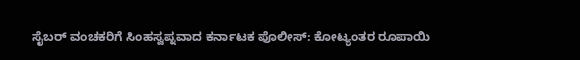ಸೈಬರ್ ವಂಚಕರಿಗೆ ಸಿಂಹಸ್ವಪ್ನವಾದ ಕರ್ನಾಟಕ ಪೊಲೀಸ್: ಕೋಟ್ಯಂತರ ರೂಪಾಯಿ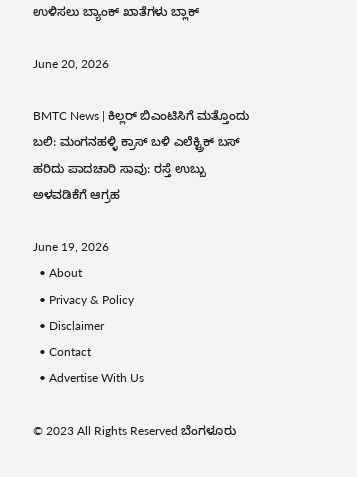ಉಳಿಸಲು ಬ್ಯಾಂಕ್ ಖಾತೆಗಳು ಬ್ಲಾಕ್

June 20, 2026

BMTC News | ಕಿಲ್ಲರ್ ಬಿಎಂಟಿಸಿಗೆ ಮತ್ತೊಂದು ಬಲಿ: ಮಂಗನಹಳ್ಳಿ ಕ್ರಾಸ್ ಬಳಿ ಎಲೆಕ್ಟ್ರಿಕ್ ಬಸ್ ಹರಿದು ಪಾದಚಾರಿ ಸಾವು: ರಸ್ತೆ ಉಬ್ಬು ಅಳವಡಿಕೆಗೆ ಆಗ್ರಹ

June 19, 2026
  • About
  • Privacy & Policy
  • Disclaimer
  • Contact
  • Advertise With Us

© 2023 All Rights Reserved ಬೆಂಗಳೂರು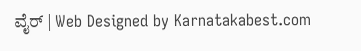ವೈರ್‌ | Web Designed by Karnatakabest.com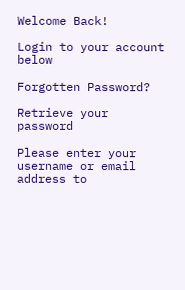Welcome Back!

Login to your account below

Forgotten Password?

Retrieve your password

Please enter your username or email address to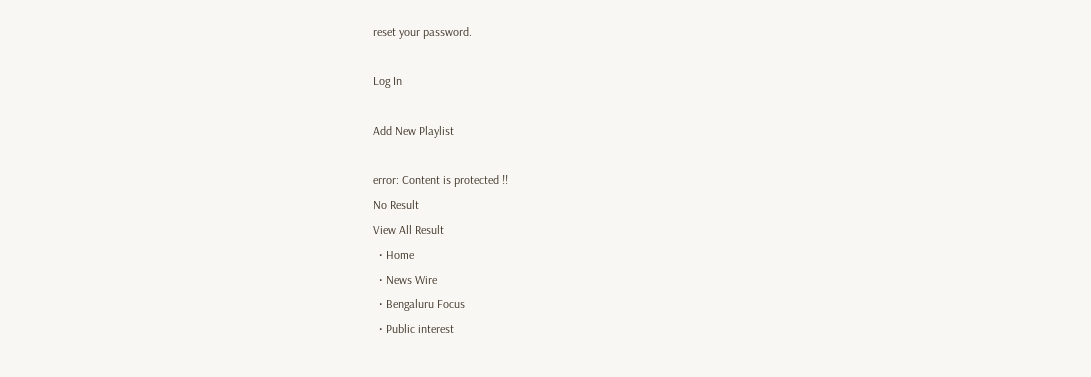reset your password.

Log In

Add New Playlist

error: Content is protected !!
No Result
View All Result
  • Home
  • News Wire
  • Bengaluru Focus
  • Public interest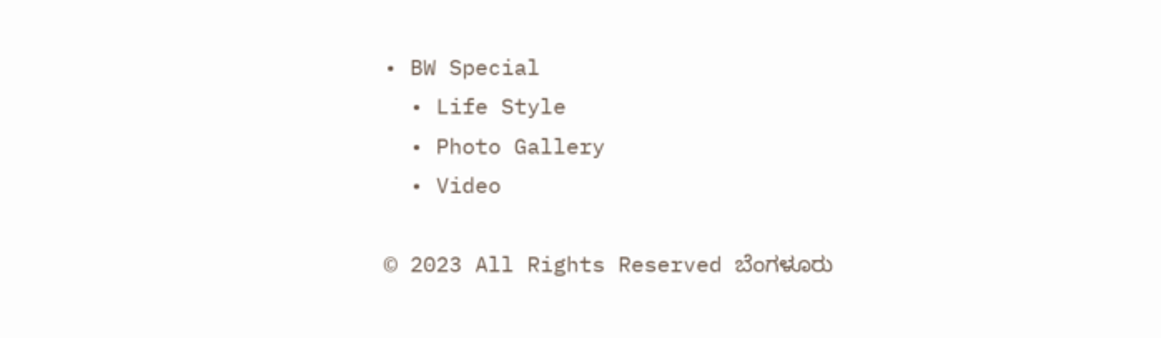• BW Special
  • Life Style
  • Photo Gallery
  • Video

© 2023 All Rights Reserved ಬೆಂಗಳೂರು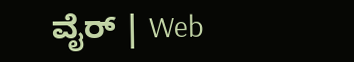ವೈರ್‌ | Web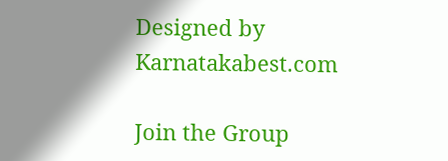Designed by Karnatakabest.com

Join the Group